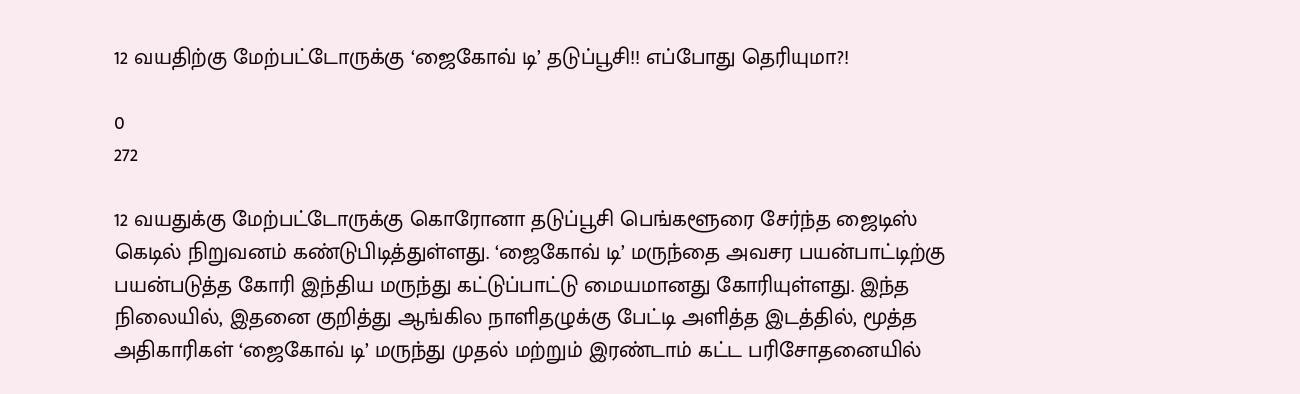12 வயதிற்கு மேற்பட்டோருக்கு ‘ஜைகோவ் டி’ தடுப்பூசி!! எப்போது தெரியுமா?!

0
272

12 வயதுக்கு மேற்பட்டோருக்கு கொரோனா தடுப்பூசி பெங்களூரை சேர்ந்த ஜைடிஸ் கெடில் நிறுவனம் கண்டுபிடித்துள்ளது. ‘ஜைகோவ் டி’ மருந்தை அவசர பயன்பாட்டிற்கு பயன்படுத்த கோரி இந்திய மருந்து கட்டுப்பாட்டு மையமானது கோரியுள்ளது. இந்த நிலையில், இதனை குறித்து ஆங்கில நாளிதழுக்கு பேட்டி அளித்த இடத்தில், மூத்த அதிகாரிகள் ‘ஜைகோவ் டி’ மருந்து முதல் மற்றும் இரண்டாம் கட்ட பரிசோதனையில்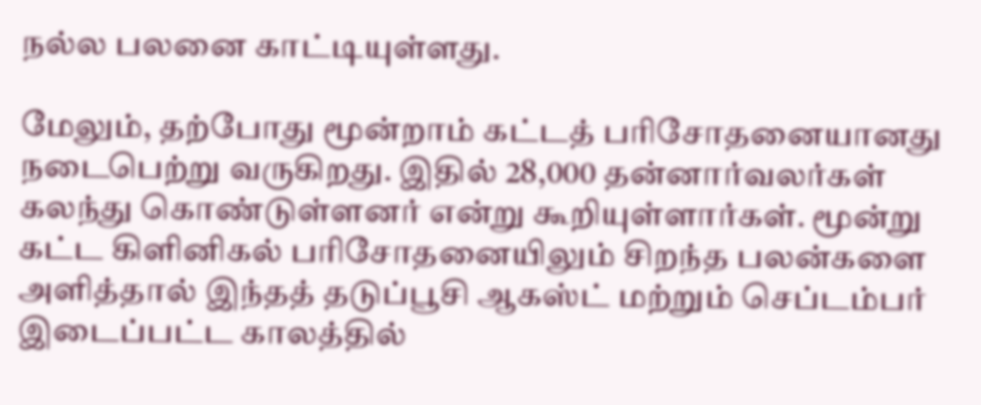நல்ல பலனை காட்டியுள்ளது.

மேலும், தற்போது மூன்றாம் கட்டத் பரிசோதனையானது நடைபெற்று வருகிறது. இதில் 28,000 தன்னார்வலர்கள் கலந்து கொண்டுள்ளனர் என்று கூறியுள்ளார்கள். மூன்று கட்ட கிளினிகல் பரிசோதனையிலும் சிறந்த பலன்களை அளித்தால் இந்தத் தடுப்பூசி ஆகஸ்ட் மற்றும் செப்டம்பர் இடைப்பட்ட காலத்தில்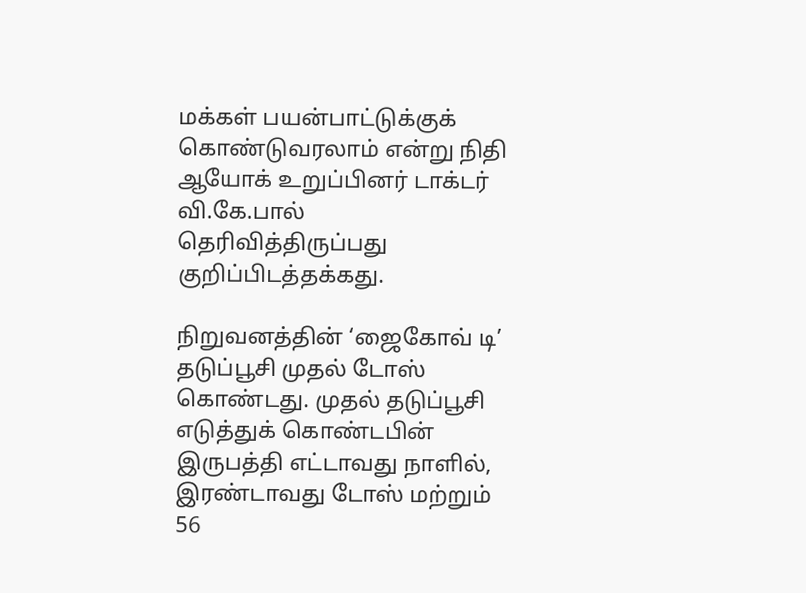மக்கள் பயன்பாட்டுக்குக் கொண்டுவரலாம் என்று நிதி ஆயோக் உறுப்பினர் டாக்டர் வி.கே.பால் தெரிவித்திருப்பது குறிப்பிடத்தக்கது.

நிறுவனத்தின் ‘ஜைகோவ் டி’ தடுப்பூசி முதல் டோஸ் கொண்டது. முதல் தடுப்பூசி எடுத்துக் கொண்டபின் இருபத்தி எட்டாவது நாளில், இரண்டாவது டோஸ் மற்றும் 56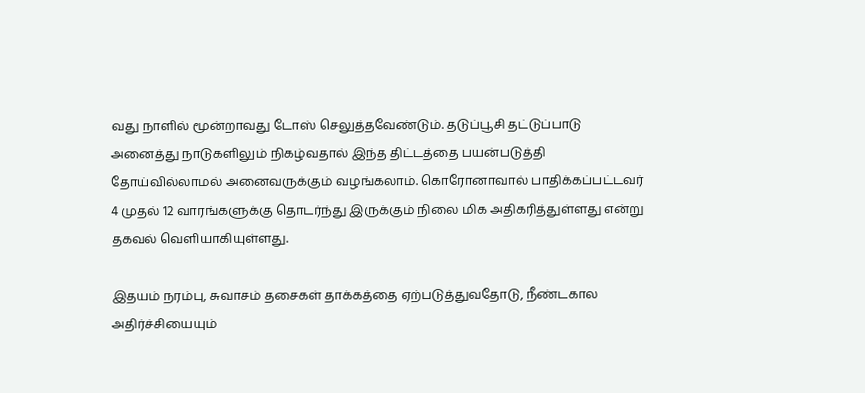வது நாளில் மூன்றாவது டோஸ் செலுத்தவேண்டும். தடுப்பூசி தட்டுப்பாடு அனைத்து நாடுகளிலும் நிகழ்வதால் இந்த திட்டத்தை பயன்படுத்தி தோய்வில்லாமல் அனைவருக்கும் வழங்கலாம். கொரோனாவால் பாதிக்கப்பட்டவர் 4 முதல் 12 வாரங்களுக்கு தொடர்ந்து இருக்கும் நிலை மிக அதிகரித்துள்ளது என்று தகவல் வெளியாகியுள்ளது.

இதயம் நரம்பு, சுவாசம் தசைகள் தாக்கத்தை ஏற்படுத்துவதோடு, நீண்டகால அதிர்ச்சியையும்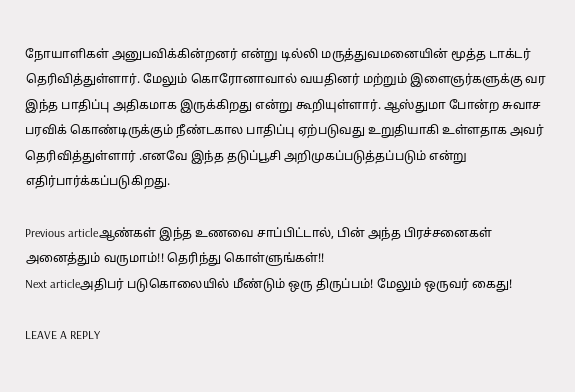நோயாளிகள் அனுபவிக்கின்றனர் என்று டில்லி மருத்துவமனையின் மூத்த டாக்டர் தெரிவித்துள்ளார். மேலும் கொரோனாவால் வயதினர் மற்றும் இளைஞர்களுக்கு வர இந்த பாதிப்பு அதிகமாக இருக்கிறது என்று கூறியுள்ளார். ஆஸ்துமா போன்ற சுவாச பரவிக் கொண்டிருக்கும் நீண்டகால பாதிப்பு ஏற்படுவது உறுதியாகி உள்ளதாக அவர் தெரிவித்துள்ளார் .எனவே இந்த தடுப்பூசி அறிமுகப்படுத்தப்படும் என்று எதிர்பார்க்கப்படுகிறது.

Previous articleஆண்கள் இந்த உணவை சாப்பிட்டால், பின் அந்த பிரச்சனைகள் அனைத்தும் வருமாம்!! தெரிந்து கொள்ளுங்கள்!!
Next articleஅதிபர் படுகொலையில் மீண்டும் ஒரு திருப்பம்! மேலும் ஒருவர் கைது!

LEAVE A REPLY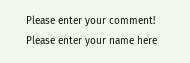Please enter your comment!
Please enter your name here